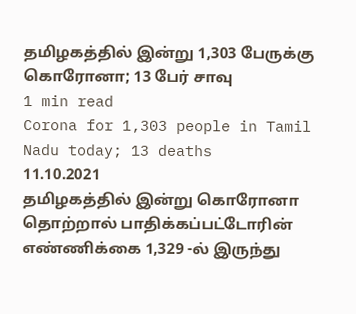தமிழகத்தில் இன்று 1,303 பேருக்கு கொரோனா; 13 பேர் சாவு
1 min read
Corona for 1,303 people in Tamil Nadu today; 13 deaths
11.10.2021
தமிழகத்தில் இன்று கொரோனா தொற்றால் பாதிக்கப்பட்டோரின் எண்ணிக்கை 1,329 -ல் இருந்து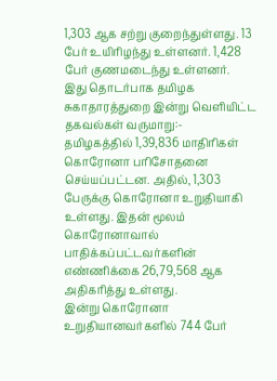1,303 ஆக சற்று குறைந்துள்ளது. 13 பேர் உயிரிழந்து உள்ளனர். 1,428 பேர் குணமடைந்து உள்ளனர்.
இது தொடர்பாக தமிழக சுகாதாரத்துறை இன்று வெளியிட்ட தகவல்கள் வருமாறு:-
தமிழகத்தில் 1,39,836 மாதிரிகள் கொரோனா பரிசோதனை செய்யப்பட்டன. அதில், 1,303 பேருக்கு கொரோனா உறுதியாகி உள்ளது. இதன் மூலம் கொரோனாவால் பாதிக்கப்பட்டவர்களின் எண்ணிக்கை 26,79,568 ஆக அதிகரித்து உள்ளது.
இன்று கொரோனா உறுதியானவர்களில் 744 பேர்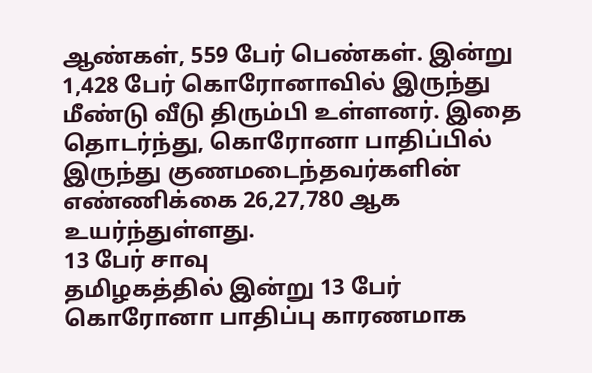ஆண்கள், 559 பேர் பெண்கள். இன்று 1,428 பேர் கொரோனாவில் இருந்து மீண்டு வீடு திரும்பி உள்ளனர். இதை தொடர்ந்து, கொரோனா பாதிப்பில் இருந்து குணமடைந்தவர்களின் எண்ணிக்கை 26,27,780 ஆக உயர்ந்துள்ளது.
13 பேர் சாவு
தமிழகத்தில் இன்று 13 பேர் கொரோனா பாதிப்பு காரணமாக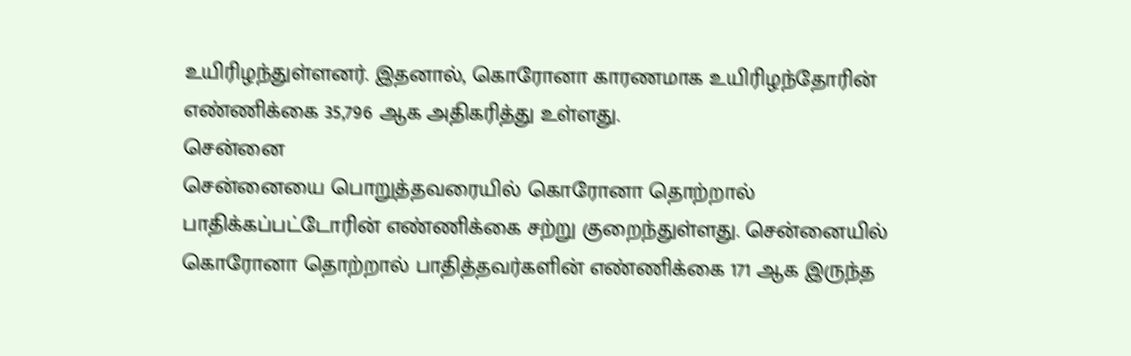உயிரிழந்துள்ளனர். இதனால், கொரோனா காரணமாக உயிரிழந்தோரின் எண்ணிக்கை 35,796 ஆக அதிகரித்து உள்ளது.
சென்னை
சென்னையை பொறுத்தவரையில் கொரோனா தொற்றால் பாதிக்கப்பட்டோரின் எண்ணிக்கை சற்று குறைந்துள்ளது. சென்னையில் கொரோனா தொற்றால் பாதித்தவர்களின் எண்ணிக்கை 171 ஆக இருந்த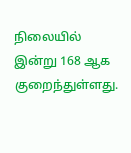நிலையில் இன்று 168 ஆக குறைந்துள்ளது.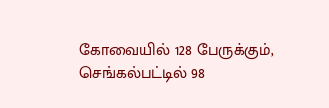கோவையில் 128 பேருக்கும், செங்கல்பட்டில் 98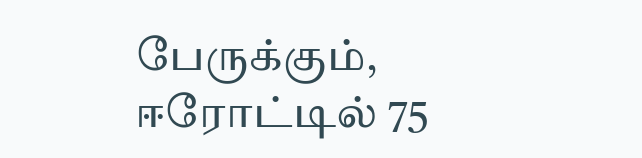பேருக்கும், ஈரோட்டில் 75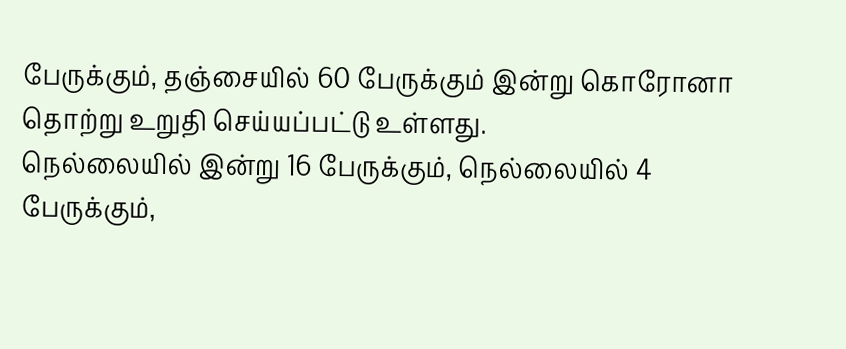பேருக்கும், தஞ்சையில் 60 பேருக்கும் இன்று கொரோனா தொற்று உறுதி செய்யப்பட்டு உள்ளது.
நெல்லையில் இன்று 16 பேருக்கும், நெல்லையில் 4 பேருக்கும்,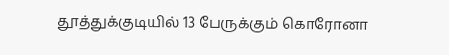தூத்துக்குடியில் 13 பேருக்கும் கொரோனா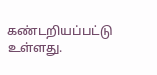கண்டறியப்பட்டு உள்ளது.